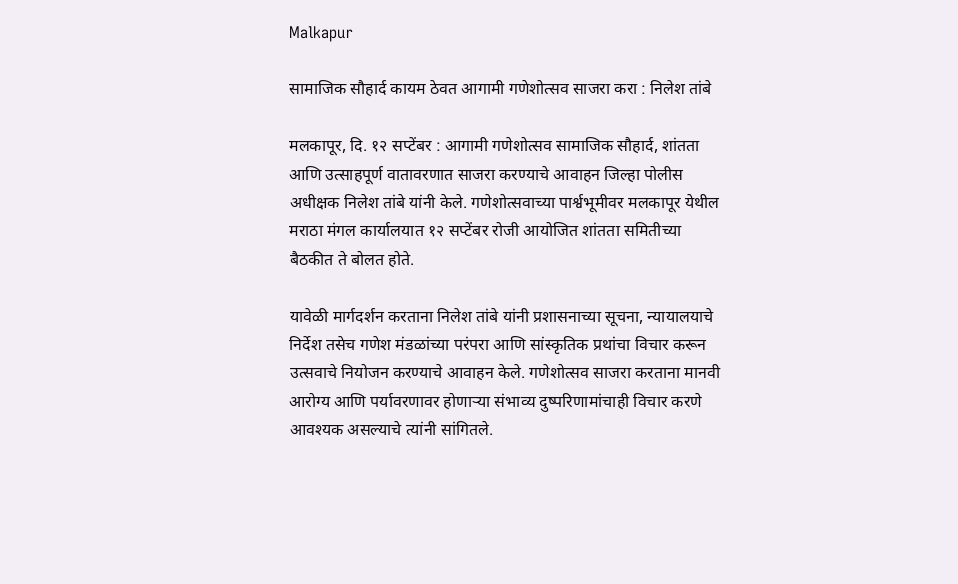Malkapur

सामाजिक सौहार्द कायम ठेवत आगामी गणेशोत्सव साजरा करा : निलेश तांबे

मलकापूर, दि. १२ सप्टेंबर : आगामी गणेशोत्सव सामाजिक सौहार्द, शांतता आणि उत्साहपूर्ण वातावरणात साजरा करण्याचे आवाहन जिल्हा पोलीस अधीक्षक निलेश तांबे यांनी केले. गणेशोत्सवाच्या पार्श्वभूमीवर मलकापूर येथील मराठा मंगल कार्यालयात १२ सप्टेंबर रोजी आयोजित शांतता समितीच्या बैठकीत ते बोलत होते.

यावेळी मार्गदर्शन करताना निलेश तांबे यांनी प्रशासनाच्या सूचना, न्यायालयाचे निर्देश तसेच गणेश मंडळांच्या परंपरा आणि सांस्कृतिक प्रथांचा विचार करून उत्सवाचे नियोजन करण्याचे आवाहन केले. गणेशोत्सव साजरा करताना मानवी आरोग्य आणि पर्यावरणावर होणाऱ्या संभाव्य दुष्परिणामांचाही विचार करणे आवश्यक असल्याचे त्यांनी सांगितले.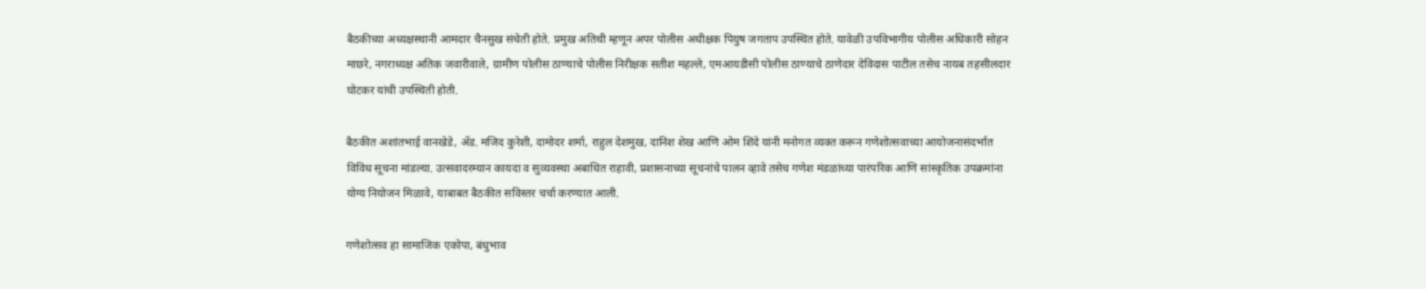बैठकीच्या अध्यक्षस्थानी आमदार चैनसुख संचेती होते. प्रमुख अतिथी म्हणून अपर पोलीस अधीक्षक पियुष जगताप उपस्थित होते. यावेळी उपविभागीय पोलीस अधिकारी सोहन माछरे, नगराध्यक्ष अतिक जवारीवाले, ग्रामीण पोलीस ठाण्याचे पोलीस निरीक्षक सतीश महल्ले, एमआयडीसी पोलीस ठाण्याचे ठाणेदार देविदास पाटील तसेच नायब तहसीलदार घोटकर यांची उपस्थिती होती.

बैठकीत अशांतभाई वानखेडे, ॲड. मजिद कुरेशी, दामोदर शर्मा, राहुल देशमुख, दानिश शेख आणि ओम शिंदे यांनी मनोगत व्यक्त करून गणेशोत्सवाच्या आयोजनासंदर्भात विविध सूचना मांडल्या. उत्सवादरम्यान कायदा व सुव्यवस्था अबाधित राहावी, प्रशासनाच्या सूचनांचे पालन व्हावे तसेच गणेश मंडळांच्या पारंपरिक आणि सांस्कृतिक उपक्रमांना योग्य नियोजन मिळावे, याबाबत बैठकीत सविस्तर चर्चा करण्यात आली.

गणेशोत्सव हा सामाजिक एकोपा, बंधुभाव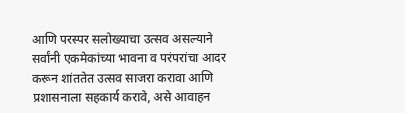आणि परस्पर सलोख्याचा उत्सव असल्याने सर्वांनी एकमेकांच्या भावना व परंपरांचा आदर करून शांततेत उत्सव साजरा करावा आणि प्रशासनाला सहकार्य करावे, असे आवाहन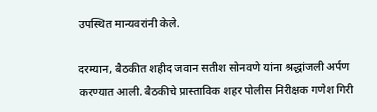उपस्थित मान्यवरांनी केले.

दरम्यान, बैठकीत शहीद जवान सतीश सोनवणे यांना श्रद्धांजली अर्पण करण्यात आली. बैठकीचे प्रास्ताविक शहर पोलीस निरीक्षक गणेश गिरी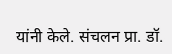यांनी केले. संचलन प्रा. डॉ.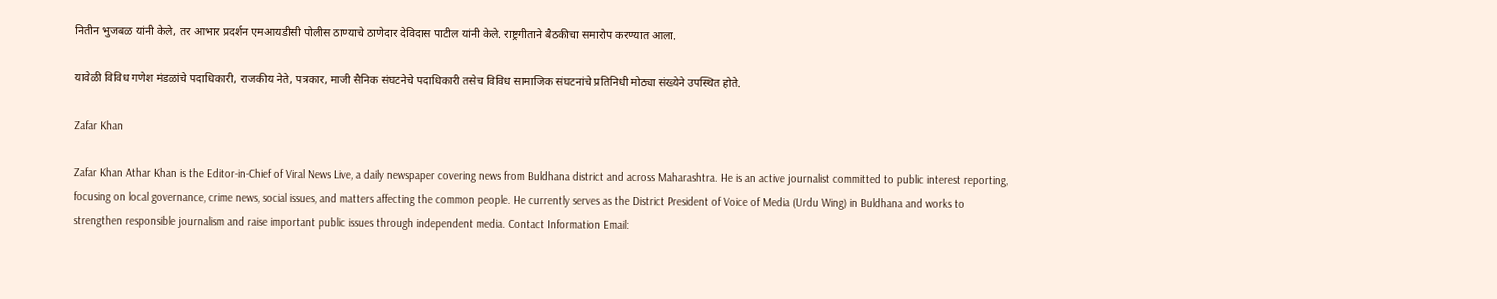नितीन भुजबळ यांनी केले, तर आभार प्रदर्शन एमआयडीसी पोलीस ठाण्याचे ठाणेदार देविदास पाटील यांनी केले. राष्ट्रगीताने बैठकीचा समारोप करण्यात आला.

यावेळी विविध गणेश मंडळांचे पदाधिकारी, राजकीय नेते, पत्रकार, माजी सैनिक संघटनेचे पदाधिकारी तसेच विविध सामाजिक संघटनांचे प्रतिनिधी मोठ्या संख्येने उपस्थित होते.

Zafar Khan

Zafar Khan Athar Khan is the Editor-in-Chief of Viral News Live, a daily newspaper covering news from Buldhana district and across Maharashtra. He is an active journalist committed to public interest reporting, focusing on local governance, crime news, social issues, and matters affecting the common people. He currently serves as the District President of Voice of Media (Urdu Wing) in Buldhana and works to strengthen responsible journalism and raise important public issues through independent media. Contact Information Email: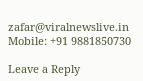zafar@viralnewslive.in Mobile: +91 9881850730

Leave a Reply